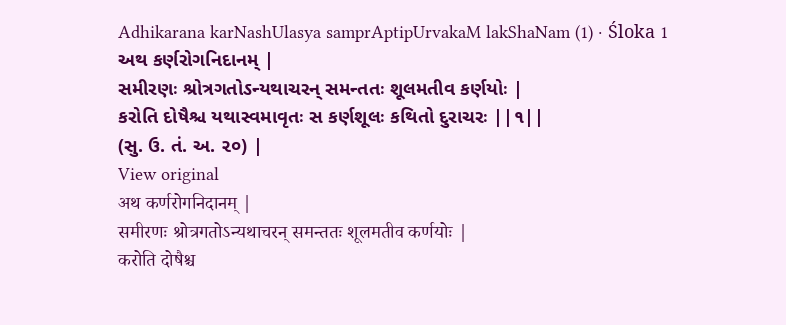Adhikarana karNashUlasya samprAptipUrvakaM lakShaNam (1) · Śloka 1
અથ કર્ણરોગનિદાનમ્ |
સમીરણઃ શ્રોત્રગતોઽન્યથાચરન્ સમન્તતઃ શૂલમતીવ કર્ણયોઃ |
કરોતિ દોષૈશ્ચ યથાસ્વમાવૃતઃ સ કર્ણશૂલઃ કથિતો દુરાચરઃ ||૧||
(સુ. ઉ. તં. અ. ૨૦) |
View original
अथ कर्णरोगनिदानम् |
समीरणः श्रोत्रगतोऽन्यथाचरन् समन्ततः शूलमतीव कर्णयोः |
करोति दोषैश्च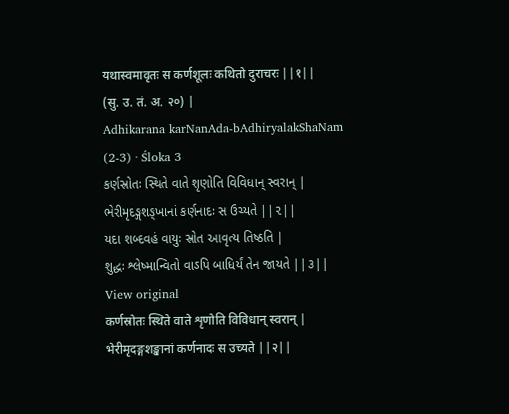यथास्वमावृतः स कर्णशूलः कथितो दुराचरः ||१||
(सु. उ. तं. अ. २०) |
Adhikarana karNanAda-bAdhiryalakShaNam (2-3) · Śloka 3
કર્ણસ્રોતઃ સ્થિતે વાતે શૃણોતિ વિવિધાન્ સ્વરાન્ |
ભેરીમૃદઙ્ગશઙ્ખાનાં કર્ણનાદઃ સ ઉચ્યતે ||૨||
યદા શબ્દવહં વાયુઃ સ્રોત આવૃત્ય તિષ્ઠતિ |
શુદ્ધઃ શ્લેષ્માન્વિતો વાઽપિ બાધિર્યં તેન જાયતે ||૩||
View original
कर्णस्रोतः स्थिते वाते शृणोति विविधान् स्वरान् |
भेरीमृदङ्गशङ्खानां कर्णनादः स उच्यते ||२||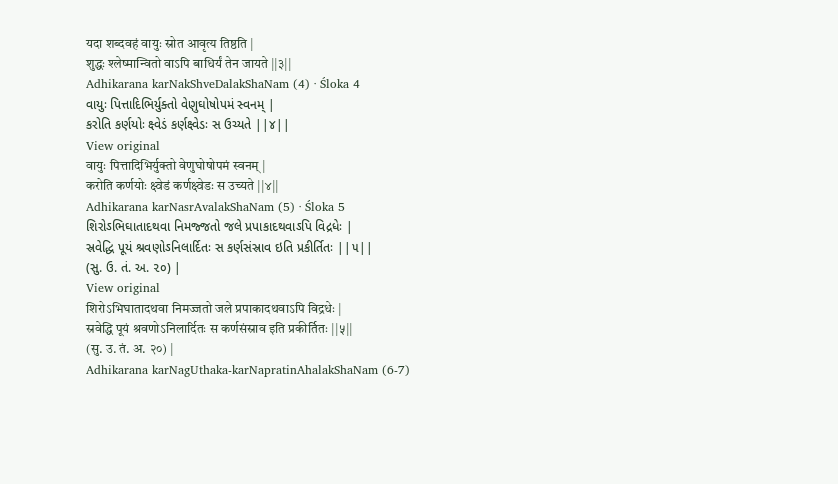यदा शब्दवहं वायुः स्रोत आवृत्य तिष्ठति |
शुद्धः श्लेष्मान्वितो वाऽपि बाधिर्यं तेन जायते ||३||
Adhikarana karNakShveDalakShaNam (4) · Śloka 4
વાયુઃ પિત્તાદિભિર્યુક્તો વેણુઘોષોપમં સ્વનમ્ |
કરોતિ કર્ણયોઃ ક્ષ્વેડં કર્ણક્ષ્વેડઃ સ ઉચ્યતે ||૪||
View original
वायुः पित्तादिभिर्युक्तो वेणुघोषोपमं स्वनम् |
करोति कर्णयोः क्ष्वेडं कर्णक्ष्वेडः स उच्यते ||४||
Adhikarana karNasrAvalakShaNam (5) · Śloka 5
શિરોઽભિઘાતાદથવા નિમજ્જતો જલે પ્રપાકાદથવાઽપિ વિદ્રધેઃ |
સ્રવેદ્ધિ પૂયં શ્રવણોઽનિલાર્દિતઃ સ કર્ણસંસ્રાવ ઇતિ પ્રકીર્તિતઃ ||૫||
(સુ. ઉ. તં. અ. ૨૦) |
View original
शिरोऽभिघातादथवा निमज्जतो जले प्रपाकादथवाऽपि विद्रधेः |
स्रवेद्धि पूयं श्रवणोऽनिलार्दितः स कर्णसंस्राव इति प्रकीर्तितः ||५||
(सु. उ. तं. अ. २०) |
Adhikarana karNagUthaka-karNapratinAhalakShaNam (6-7)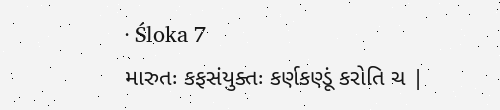· Śloka 7
મારુતઃ કફસંયુક્તઃ કર્ણકણ્ડૂં કરોતિ ચ |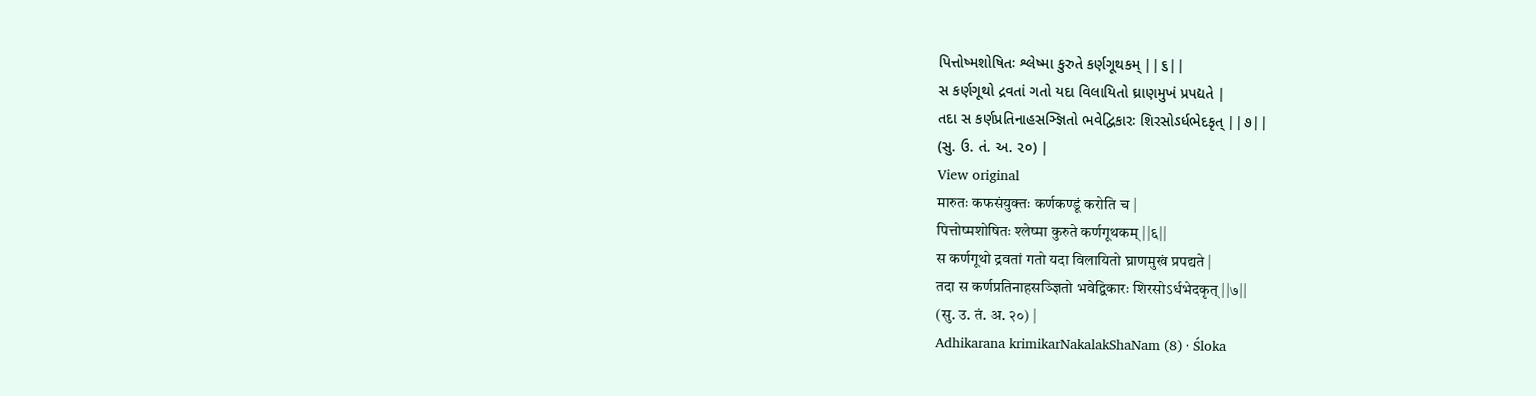પિત્તોષ્મશોષિતઃ શ્લેષ્મા કુરુતે કર્ણગૂથકમ્ ||૬||
સ કર્ણગૂથો દ્રવતાં ગતો યદા વિલાયિતો ઘ્રાણમુખં પ્રપદ્યતે |
તદા સ કર્ણપ્રતિનાહસઞ્જ્ઞિતો ભવેદ્વિકારઃ શિરસોઽર્ધભેદકૃત્ ||૭||
(સુ. ઉ. તં. અ. ૨૦) |
View original
मारुतः कफसंयुक्तः कर्णकण्डूं करोति च |
पित्तोष्मशोषितः श्लेष्मा कुरुते कर्णगूथकम् ||६||
स कर्णगूथो द्रवतां गतो यदा विलायितो घ्राणमुखं प्रपद्यते |
तदा स कर्णप्रतिनाहसञ्ज्ञितो भवेद्विकारः शिरसोऽर्धभेदकृत् ||७||
(सु. उ. तं. अ. २०) |
Adhikarana krimikarNakalakShaNam (8) · Śloka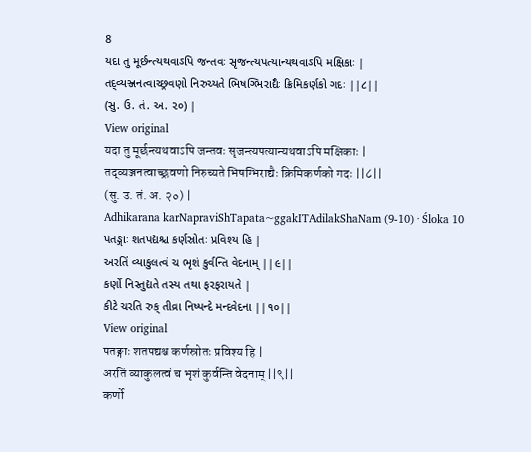8
યદા તુ મૂર્છન્ત્યથવાઽપિ જન્તવઃ સૃજન્ત્યપત્યાન્યથવાઽપિ મક્ષિકાઃ |
તદ્વ્યઞ્જનત્વાચ્છ્રવણો નિરુચ્યતે ભિષગ્ભિરાદ્યૈઃ ક્રિમિકર્ણકો ગદઃ ||૮||
(સુ. ઉ. તં. અ. ૨૦) |
View original
यदा तु मूर्छन्त्यथवाऽपि जन्तवः सृजन्त्यपत्यान्यथवाऽपि मक्षिकाः |
तद्व्यञ्जनत्वाच्छ्रवणो निरुच्यते भिषग्भिराद्यैः क्रिमिकर्णको गदः ||८||
(सु. उ. तं. अ. २०) |
Adhikarana karNapraviShTapata~ggakITAdilakShaNam (9-10) · Śloka 10
પતઙ્ગાઃ શતપદ્યશ્ચ કર્ણસ્રોતઃ પ્રવિશ્ય હિ |
અરતિં વ્યાકુલત્વં ચ ભૃશં કુર્વન્તિ વેદનામ્ ||૯||
કર્ણો નિસ્તુદ્યતે તસ્ય તથા ફરફરાયતે |
કીટે ચરતિ રુક્ તીવ્રા નિષ્પન્દે મન્દવેદના ||૧૦||
View original
पतङ्गाः शतपद्यश्च कर्णस्रोतः प्रविश्य हि |
अरतिं व्याकुलत्वं च भृशं कुर्वन्ति वेदनाम् ||९||
कर्णो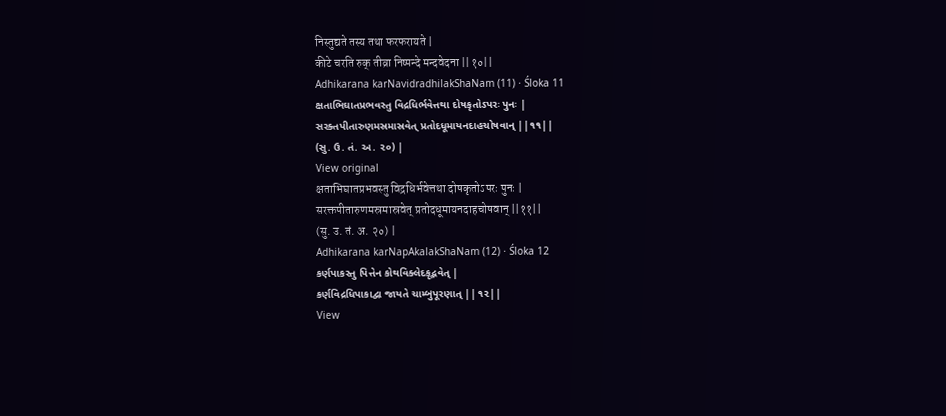निस्तुद्यते तस्य तथा फरफरायते |
कीटे चरति रुक् तीव्रा निष्पन्दे मन्दवेदना ||१०||
Adhikarana karNavidradhilakShaNam (11) · Śloka 11
ક્ષતાભિઘાતપ્રભવસ્તુ વિદ્રધિર્ભવેત્તથા દોષકૃતોઽપરઃ પુનઃ |
સરક્તપીતારુણમસ્રમાસ્રવેત્ પ્રતોદધૂમાયનદાહચોષવાન્ ||૧૧||
(સુ. ઉ. તં. અ. ૨૦) |
View original
क्षताभिघातप्रभवस्तु विद्रधिर्भवेत्तथा दोषकृतोऽपरः पुनः |
सरक्तपीतारुणमस्रमास्रवेत् प्रतोदधूमायनदाहचोषवान् ||११||
(सु. उ. तं. अ. २०) |
Adhikarana karNapAkalakShaNam (12) · Śloka 12
કર્ણપાકસ્તુ પિત્તેન કોથવિક્લેદકૃદ્ભવેત્ |
કર્ણવિદ્રધિપાકાદ્વા જાયતે ચામ્બુપૂરણાત્ ||૧૨||
View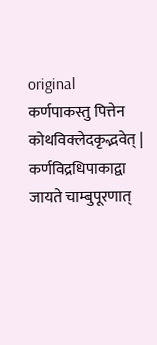original
कर्णपाकस्तु पित्तेन कोथविक्लेदकृद्भवेत् |
कर्णविद्रधिपाकाद्वा जायते चाम्बुपूरणात्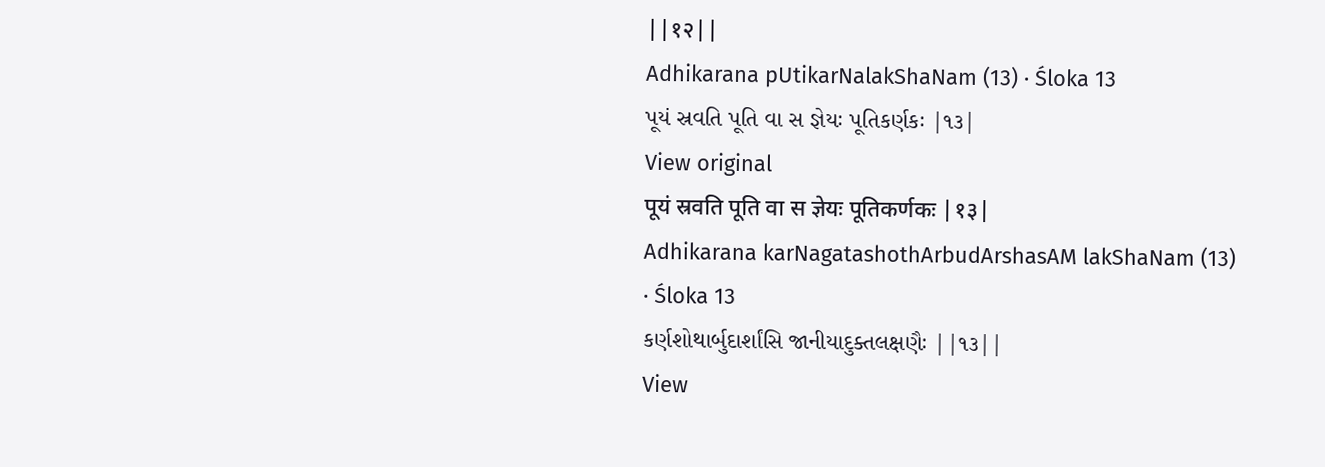||१२||
Adhikarana pUtikarNalakShaNam (13) · Śloka 13
પૂયં સ્રવતિ પૂતિ વા સ જ્ઞેયઃ પૂતિકર્ણકઃ |૧૩|
View original
पूयं स्रवति पूति वा स ज्ञेयः पूतिकर्णकः |१३|
Adhikarana karNagatashothArbudArshasAM lakShaNam (13) · Śloka 13
કર્ણશોથાર્બુદાર્શાંસિ જાનીયાદુક્તલક્ષણૈઃ ||૧૩||
View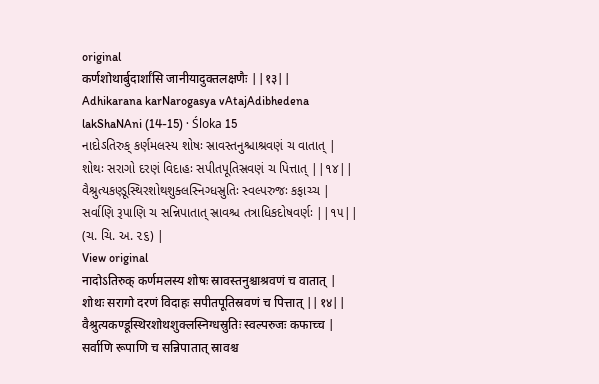original
कर्णशोथार्बुदार्शांसि जानीयादुक्तलक्षणैः ||१३||
Adhikarana karNarogasya vAtajAdibhedena lakShaNAni (14-15) · Śloka 15
નાદોઽતિરુક્ કર્ણમલસ્ય શોષઃ સ્રાવસ્તનુશ્ચાશ્રવણં ચ વાતાત્ |
શોથઃ સરાગો દરણં વિદાહઃ સપીતપૂતિસ્રવણં ચ પિત્તાત્ ||૧૪||
વૈશ્રુત્યકણ્ડૂસ્થિરશોથશુક્લસ્નિગ્ધસ્રુતિઃ સ્વલ્પરુજઃ કફાચ્ચ |
સર્વાણિ રૂપાણિ ચ સન્નિપાતાત્ સ્રાવશ્ચ તત્રાધિકદોષવર્ણઃ ||૧૫||
(ચ. ચિ. અ. ૨૬) |
View original
नादोऽतिरुक् कर्णमलस्य शोषः स्रावस्तनुश्चाश्रवणं च वातात् |
शोथः सरागो दरणं विदाहः सपीतपूतिस्रवणं च पित्तात् ||१४||
वैश्रुत्यकण्डूस्थिरशोथशुक्लस्निग्धस्रुतिः स्वल्परुजः कफाच्च |
सर्वाणि रूपाणि च सन्निपातात् स्रावश्च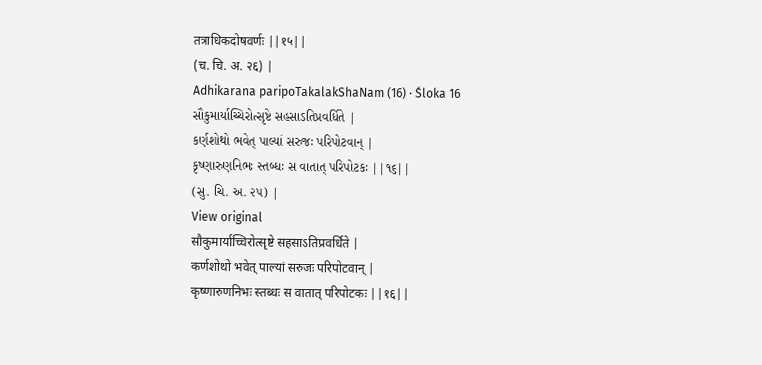तत्राधिकदोषवर्णः ||१५||
(च. चि. अ. २६) |
Adhikarana paripoTakalakShaNam (16) · Śloka 16
સૌકુમાર્યાચ્ચિરોત્સૃષ્ટે સહસાઽતિપ્રવર્ધિતે |
કર્ણશોથો ભવેત્ પાલ્યાં સરુજઃ પરિપોટવાન્ |
કૃષ્ણારુણનિભઃ સ્તબ્ધઃ સ વાતાત્ પરિપોટકઃ ||૧૬||
(સુ. ચિ. અ. ૨૫) |
View original
सौकुमार्याच्चिरोत्सृष्टे सहसाऽतिप्रवर्धिते |
कर्णशोथो भवेत् पाल्यां सरुजः परिपोटवान् |
कृष्णारुणनिभः स्तब्धः स वातात् परिपोटकः ||१६||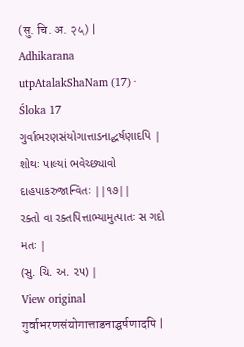(सु. चि. अ. २५) |
Adhikarana utpAtalakShaNam (17) · Śloka 17
ગુર્વાભરણસંયોગાત્તાડનાદ્ઘર્ષણાદપિ |
શોથઃ પાલ્યાં ભવેચ્છ્યાવો દાહપાકરુજાન્વિતઃ ||૧૭||
રક્તો વા રક્તપિત્તાભ્યામુત્પાતઃ સ ગદો મતઃ |
(સુ. ચિ. અ. ૨૫) |
View original
गुर्वाभरणसंयोगात्ताडनाद्घर्षणादपि |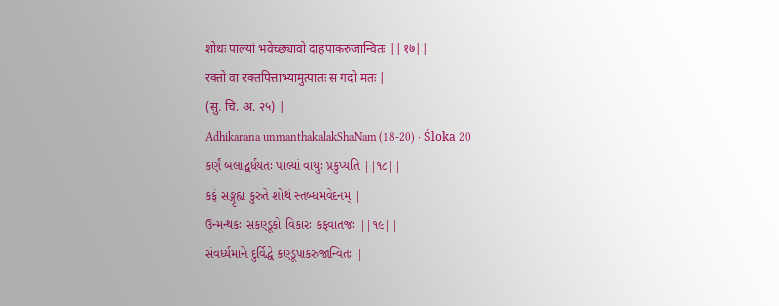शोथः पाल्यां भवेच्छ्यावो दाहपाकरुजान्वितः ||१७||
रक्तो वा रक्तपित्ताभ्यामुत्पातः स गदो मतः |
(सु. चि. अ. २५) |
Adhikarana unmanthakalakShaNam (18-20) · Śloka 20
કર્ણં બલાદ્વર્ધયતઃ પાલ્યાં વાયુઃ પ્રકુપ્યતિ ||૧૮||
કફં સઙ્ગૃહ્ય કુરુતે શોથં સ્તબ્ધમવેદનમ્ |
ઉન્મન્થકઃ સકણ્ડૂકો વિકારઃ કફવાતજઃ ||૧૯||
સંવર્ધ્યમાને દુર્વિદ્ધે કણ્ડૂપાકરુજાન્વિતઃ |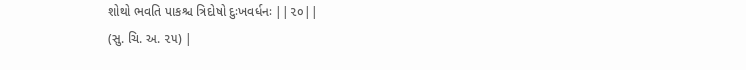શોથો ભવતિ પાકશ્ચ ત્રિદોષો દુઃખવર્ધનઃ ||૨૦||
(સુ. ચિ. અ. ૨૫) |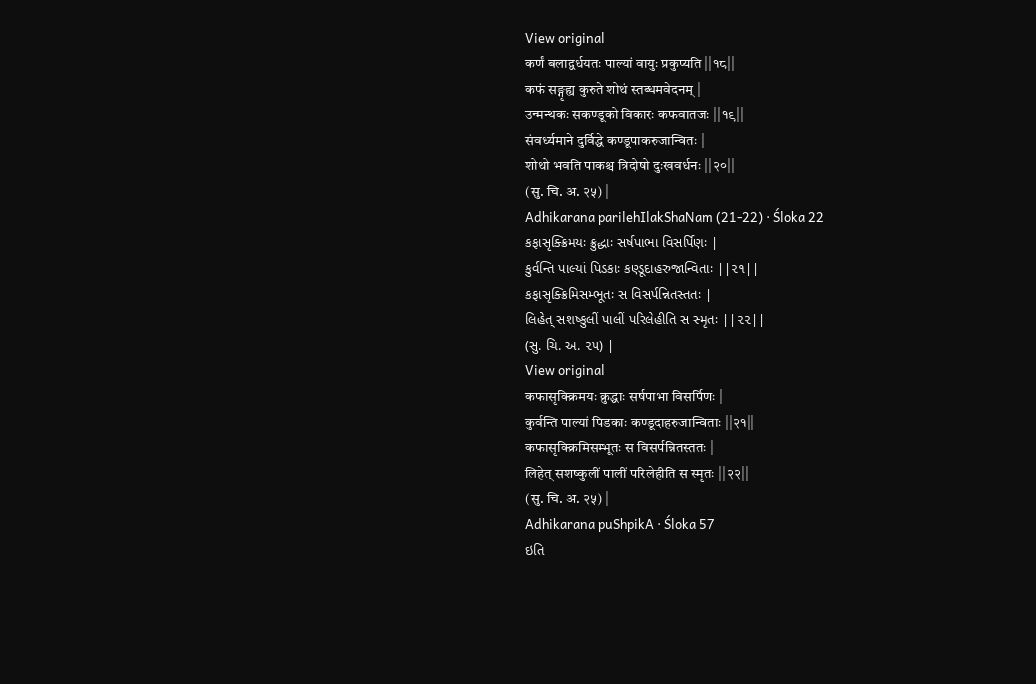View original
कर्णं बलाद्वर्धयतः पाल्यां वायुः प्रकुप्यति ||१८||
कफं सङ्गृह्य कुरुते शोथं स्तब्धमवेदनम् |
उन्मन्थकः सकण्डूको विकारः कफवातजः ||१९||
संवर्ध्यमाने दुर्विद्धे कण्डूपाकरुजान्वितः |
शोथो भवति पाकश्च त्रिदोषो दुःखवर्धनः ||२०||
(सु. चि. अ. २५) |
Adhikarana parilehIlakShaNam (21-22) · Śloka 22
કફાસૃક્ક્રિમયઃ ક્રુદ્ધાઃ સર્ષપાભા વિસર્પિણઃ |
કુર્વન્તિ પાલ્યાં પિડકાઃ કણ્ડૂદાહરુજાન્વિતાઃ ||૨૧||
કફાસૃક્ક્રિમિસમ્ભૂતઃ સ વિસર્પન્નિતસ્તતઃ |
લિહેત્ સશષ્કુલીં પાલીં પરિલેહીતિ સ સ્મૃતઃ ||૨૨||
(સુ. ચિ. અ. ૨૫) |
View original
कफासृक्क्रिमयः क्रुद्धाः सर्षपाभा विसर्पिणः |
कुर्वन्ति पाल्यां पिडकाः कण्डूदाहरुजान्विताः ||२१||
कफासृक्क्रिमिसम्भूतः स विसर्पन्नितस्ततः |
लिहेत् सशष्कुलीं पालीं परिलेहीति स स्मृतः ||२२||
(सु. चि. अ. २५) |
Adhikarana puShpikA · Śloka 57
ઇતિ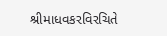શ્રીમાધવકરવિરચિતે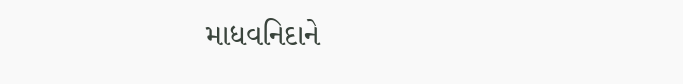માધવનિદાને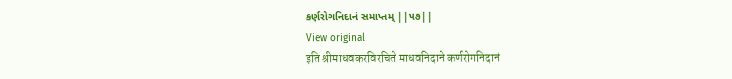કર્ણરોગનિદાનં સમાપ્તમ્ ||૫૭||
View original
इति श्रीमाधवकरविरचिते माधवनिदाने कर्णरोगनिदानं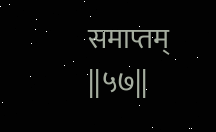समाप्तम् ||५७||